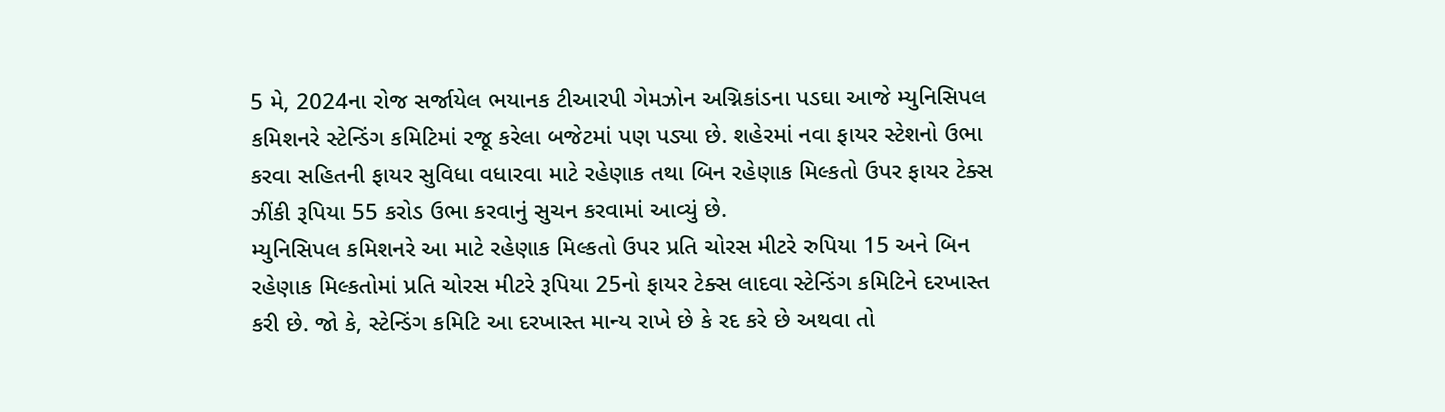5 મે, 2024ના રોજ સર્જાયેલ ભયાનક ટીઆરપી ગેમઝોન અગ્નિકાંડના પડઘા આજે મ્યુનિસિપલ કમિશનરે સ્ટેન્ડિંગ કમિટિમાં રજૂ કરેલા બજેટમાં પણ પડ્યા છે. શહેરમાં નવા ફાયર સ્ટેશનો ઉભા કરવા સહિતની ફાયર સુવિધા વધારવા માટે રહેણાક તથા બિન રહેણાક મિલ્કતો ઉપર ફાયર ટેક્સ ઝીંકી રૂપિયા 55 કરોડ ઉભા કરવાનું સુચન કરવામાં આવ્યું છે.
મ્યુનિસિપલ કમિશનરે આ માટે રહેણાક મિલ્કતો ઉપર પ્રતિ ચોરસ મીટરે રુપિયા 15 અને બિન રહેણાક મિલ્કતોમાં પ્રતિ ચોરસ મીટરે રૂપિયા 25નો ફાયર ટેક્સ લાદવા સ્ટેન્ડિંગ કમિટિને દરખાસ્ત કરી છે. જો કે, સ્ટેન્ડિંગ કમિટિ આ દરખાસ્ત માન્ય રાખે છે કે રદ કરે છે અથવા તો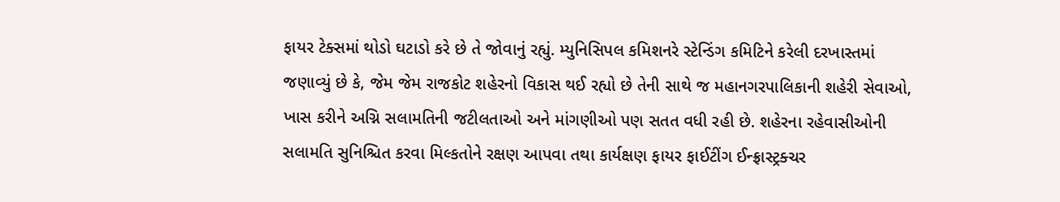ફાયર ટેક્સમાં થોડો ઘટાડો કરે છે તે જોવાનું રહ્યું. મ્યુનિસિપલ કમિશનરે સ્ટેન્ડિંગ કમિટિને કરેલી દરખાસ્તમાં જણાવ્યું છે કે, જેમ જેમ રાજકોટ શહેરનો વિકાસ થઈ રહ્યો છે તેની સાથે જ મહાનગરપાલિકાની શહેરી સેવાઓ, ખાસ કરીને અગ્નિ સલામતિની જટીલતાઓ અને માંગણીઓ પણ સતત વધી રહી છે. શહેરના રહેવાસીઓની સલામતિ સુનિશ્ચિત કરવા મિલ્કતોને રક્ષણ આપવા તથા કાર્યક્ષણ ફાયર ફાઈટીંગ ઈન્ફ્રાસ્ટ્રક્ચર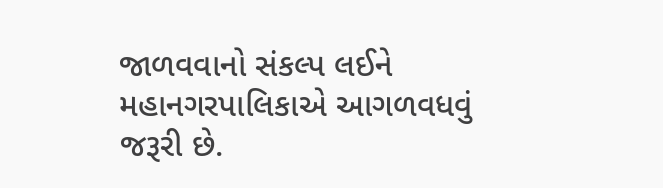જાળવવાનો સંકલ્પ લઈને મહાનગરપાલિકાએ આગળવધવું જરૂરી છે.